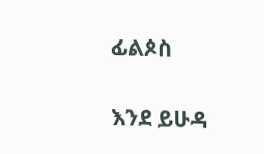ፊልጶስ

እንደ ይሁዳ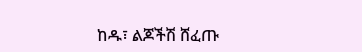ከዱ፣ ልጆችሽ ሸፈጡ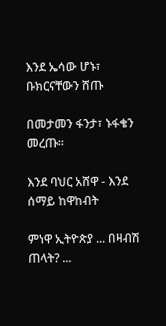እንደ ኤሳው ሆኑ፣ ቡክርናቸውን ሸጡ

በመታመን ፋንታ፣ ኑፋቄን መረጡ።

እንደ ባህር አሸዋ - እንደ ሰማይ ከዋከብት

ምነዋ ኢትዮጵያ ... በዛብሽ ጠላት? ...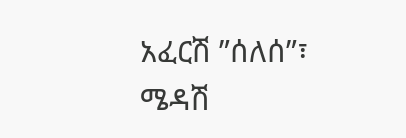አፈርሽ ”ሰለሰ”፣ ሜዳሽ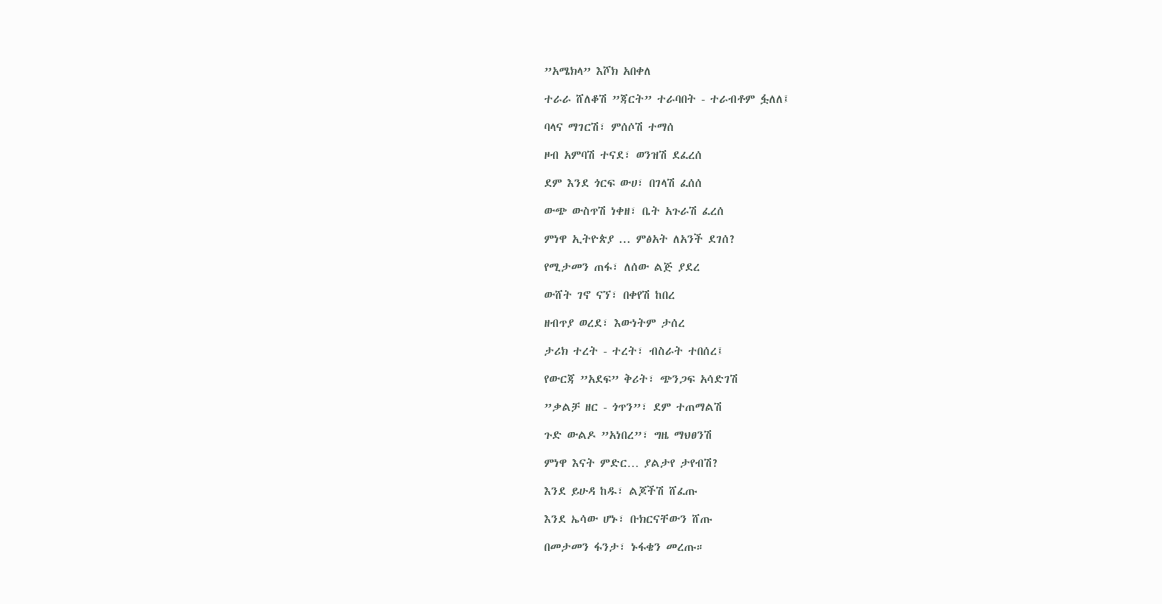”አሜክላ” እሾክ አበቀለ

ተራራ ሸለቆሽ ”ጃርት” ተራባበት - ተራብቶም ፏለለ፤

ባላና ማገርሽ፣ ምሰሶሽ ተማሰ

ዞብ አምባሽ ተናደ፣ ወንዝሽ ደፈረሰ

ደም እንደ ጎርፍ ውሀ፣ በገላሽ ፈሰሰ

ውጭ ውስጥሽ ነቀዘ፣ ቤት አጉራሽ ፈረሰ

ምነዋ ኢትዮጵያ ... ምፅአት ለአንች ደገሰ?

የሚታመን ጠፋ፣ ለሰው ልጅ ያደረ

ውሸት ገኖ ናኘ፣ በቀየሽ ከበረ

ዘብጥያ ወረደ፣ እውነትም ታሰረ

ታሪክ ተረት - ተረት፣ ብስራት ተበሰረ፤

የውርጃ ”አደፍ” ቅሪት፣ ጭንጋፍ አሳድገሽ

”ቃልቻ ዘር - ጎጥን”፣ ደም ተጠማልሽ

ጉድ ውልዶ ”አነበረ”፣ ግዜ ማህፀንሽ

ምነዋ እናት ምድር… ያልታየ ታየብሽ?

እንደ ይሁዳ ከዱ፣ ልጆችሽ ሸፈጡ

እንደ ኤሳው ሆኑ፣ ቡክርናቸውን ሸጡ

በመታመን ፋንታ፣ ኑፋቄን መረጡ።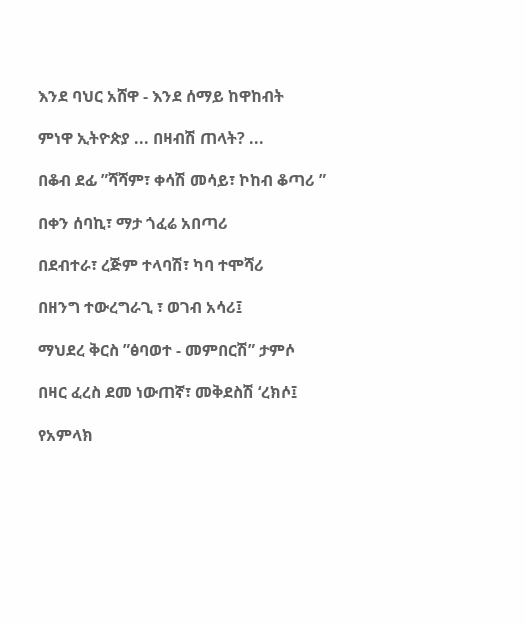እንደ ባህር አሸዋ - እንደ ሰማይ ከዋከብት

ምነዋ ኢትዮጵያ ... በዛብሽ ጠላት? ...

በቆብ ደፊ ”ሻሻም፣ ቀሳሽ መሳይ፣ ኮከብ ቆጣሪ ”

በቀን ሰባኪ፣ ማታ ጎፈሬ አበጣሪ

በደብተራ፣ ረጅም ተላባሽ፣ ካባ ተሞሻሪ

በዘንግ ተውረግራጊ ፣ ወገብ አሳሪ፤

ማህደረ ቅርስ ”ፅባወተ - መምበርሽ” ታምሶ

በዛር ፈረስ ደመ ነውጠኛ፣ መቅደስሽ ‘ረክሶ፤

የአምላክ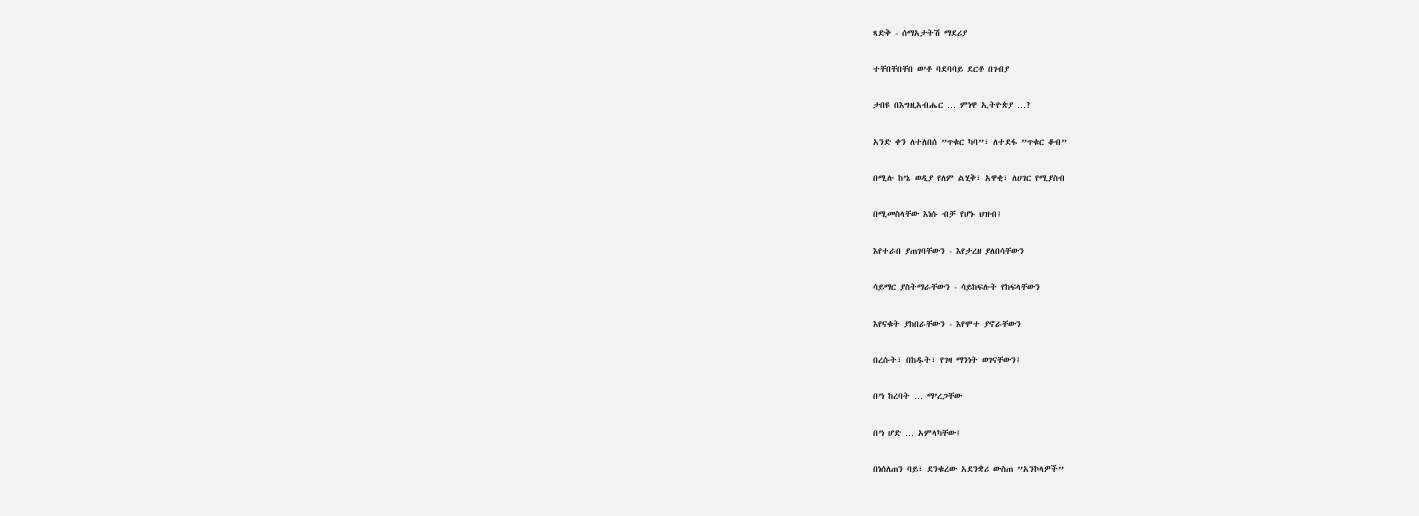ጻድቅ - ሰማአታትሽ ማደሪያ

ተቸበቸበቸበ ወ’ቶ ባደባባይ ደርቶ በገብያ

ታበዩ በእግዚአብሔር … ምነዋ ኢትዮጵያ …?

አንድ ቀን ለተለበሰ ”ጥቁር ካባ”፣ ለተደፋ ”ጥቁር ቆብ”

በሚሉ ከ’ኔ ወዲያ የለም ልሂቅ፣ አዋቂ፣ ለሀገር የሚያስብ

በሚመስላቸው እነሱ ብቻ የሆኑ ህዝብ፤

እየተራበ ያጠገባቸውን - እየታረዘ ያለበሳቸውን

ሳይማር ያስትማራቸውን - ሳይከፍሉት የከፍላቸውን

እየናቁት ያከበራቸውን - እየሞተ ያኖራቸውን

በረሱት፣ በከዱት፣ የገዛ ማንነት ወገናቸውን፤

በ’ነ ከረባት … ማ’ረጋቸው

በ’ነ ሆድ … አምላካቸው፤

በነሰለጠን ባይ፣ ደንቁረው አደንቋሪ ውስጠ ”አንኮላዎች”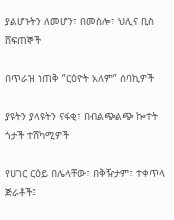ያልሆኑትን ለመሆን፣ በመስሎ፣ ህሊና ቢስ ሸፍጠኞች

በጥራዝ ነጠቅ ”ርዕዮት አለም” ሰባኪዎች

ያዩትን ያላዩትን ናፋቂ፣ በብልጭልጭ ኰተት ጎታች ተሸካሚዎች

የሀገር ርዕይ በሌላቸው፣ በቅዥታም፣ ተቀጥላ ጅራቶች፤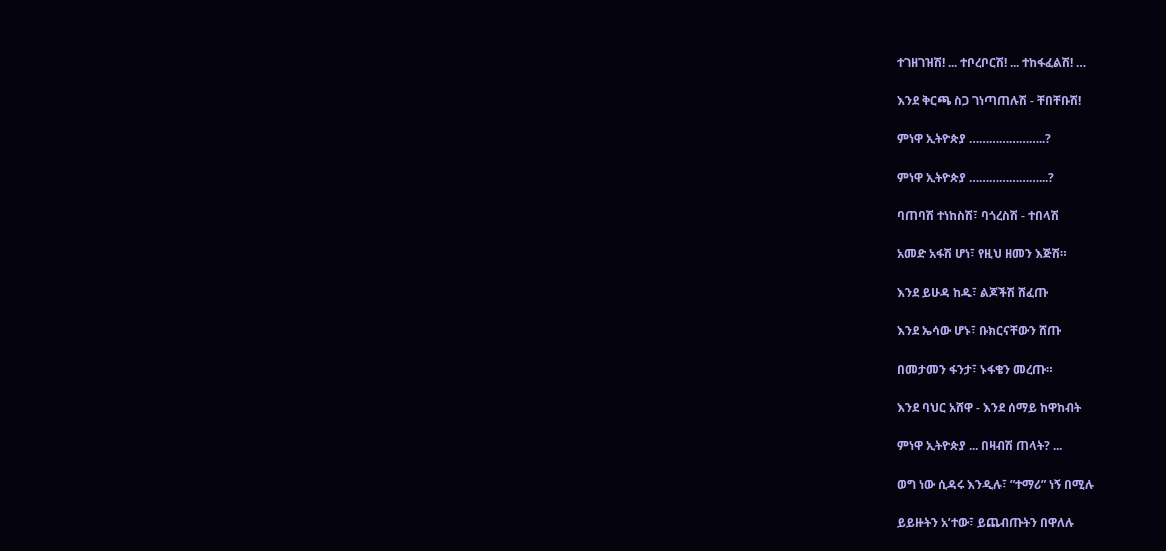ተገዘገዝሽ! ... ተቦረቦርሽ! ... ተከፋፈልሽ! …

እንደ ቅርጫ ስጋ ገነጣጠሉሽ - ቸበቸቡሽ!

ምነዋ ኢትዮጵያ …………………..?

ምነዋ ኢትዮጵያ …………………...?

ባጠባሽ ተነከስሽ፣ ባጎረስሽ - ተበላሽ

አመድ አፋሽ ሆነ፣ የዚህ ዘመን እጅሽ።

እንደ ይሁዳ ከዱ፣ ልጆችሽ ሸፈጡ

እንደ ኤሳው ሆኑ፣ ቡክርናቸውን ሸጡ

በመታመን ፋንታ፣ ኑፋቄን መረጡ።

እንደ ባህር አሸዋ - እንደ ሰማይ ከዋከብት

ምነዋ ኢትዮጵያ ... በዛብሽ ጠላት? ...

ወግ ነው ሲዳሩ እንዲሉ፣ ”ተማሪ” ነኝ በሚሉ

ይይዙትን አ’ተው፣ ይጨብጡትን በዋለሉ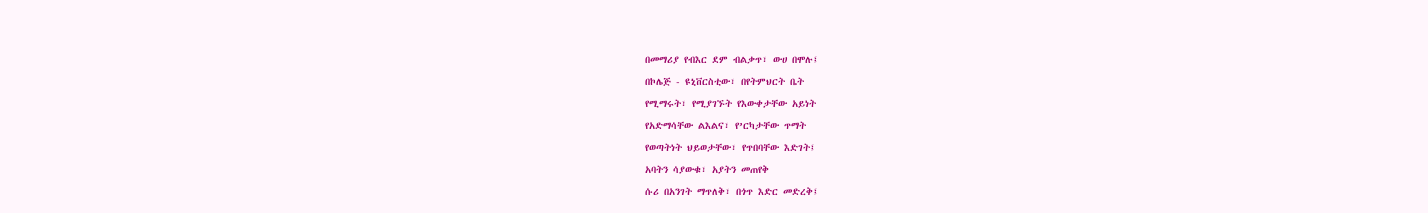በመማሪያ የብእር ደም ብልቃጥ፣ ውሀ በሞሉ፤

በኮሌጅ - ዩኒቨርስቲው፣ በየትምህርት ቤት

የሚማሩት፣ የሚያገኙት የእውቀታቸው አይነት

የአድማሳቸው ልእልና፣ የ’ርካታቸው ጥማት

የወጣትነት ህይወታቸው፣ የጥበባቸው እድገት፤

አባትን ሳያውቁ፣ አያትን መጠየቅ

ሱሪ በአንገት ማጥለቅ፣ በጎጥ እድር መድረቅ፤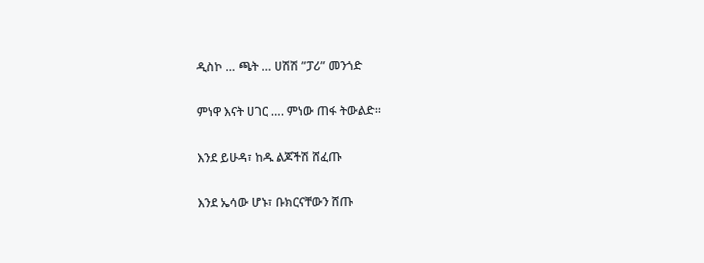ዲስኮ … ጫት … ሀሽሽ ”ፓሪ” መንጎድ

ምነዋ እናት ሀገር …. ምነው ጠፋ ትውልድ።

እንደ ይሁዳ፣ ከዱ ልጆችሽ ሸፈጡ

እንደ ኤሳው ሆኑ፣ ቡክርናቸውን ሸጡ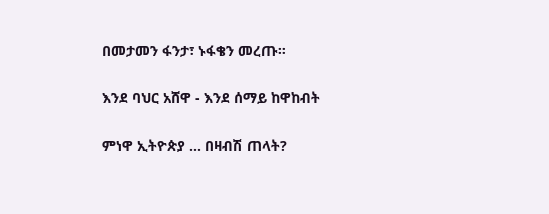በመታመን ፋንታ፣ ኑፋቄን መረጡ።

እንደ ባህር አሸዋ - እንደ ሰማይ ከዋከብት

ምነዋ ኢትዮጵያ ... በዛብሽ ጠላት?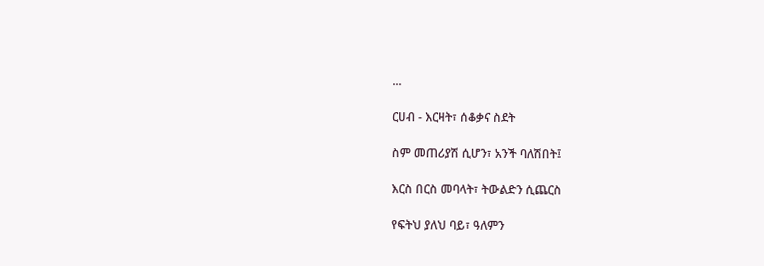...

ርሀብ - እርዛት፣ ሰቆቃና ስደት

ስም መጠሪያሽ ሲሆን፣ አንች ባለሽበት፤

እርስ በርስ መባላት፣ ትውልድን ሲጨርስ

የፍትህ ያለህ ባይ፣ ዓለምን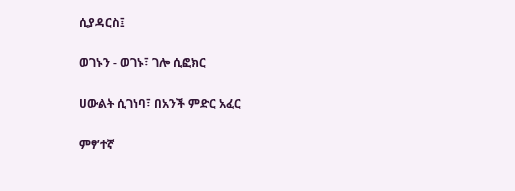ሲያዳርስ፤

ወገኑን - ወገኑ፣ ገሎ ሲፎክር

ሀውልት ሲገነባ፣ በአንች ምድር አፈር

ምፃ’ተኛ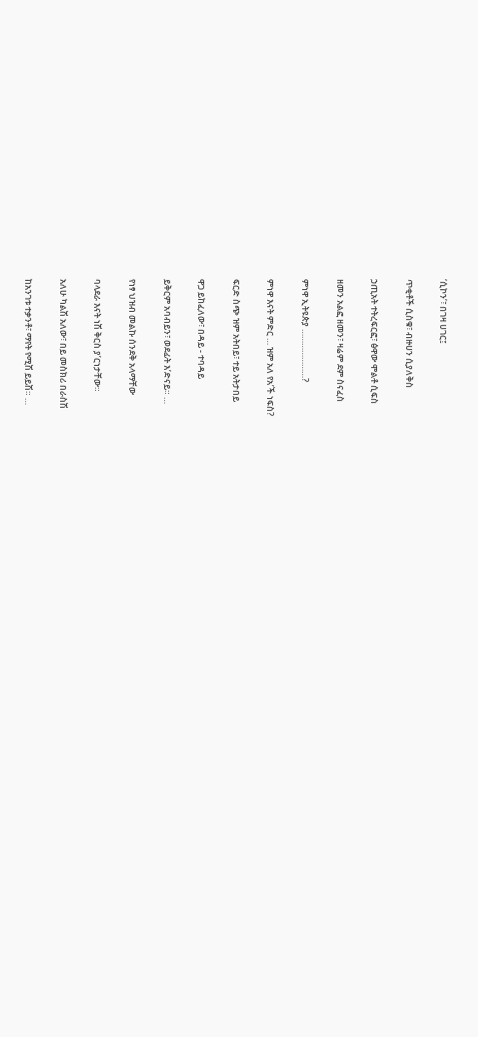‘ሲኮን’፣ በገዛ ሀገር፤

ጥቂቶች ሲስቁ፣ ብዙሀን ሲያለቅስ

ኃጢአት ተትረፍርፎ፣ ፅዋው ሞልቶ ሲፍስ

ዘመን አልፎ ዘመን፣ ዛሬም ደም ስናፈስ

ምነዋ ኢትዩጵያ …………………?

ምነዋ እናት ምድር … ዝም አለ የአ’ች ነፍስ?

ፍርድ ስጭ ዝም አትበይ፣ ተይ አትታበይ

ዋጋ ይከፈለው፣ በዳይ - ተባዳይ

ይቅርም አባብይን፣ ወደፊት እ’ድናይ። …

የነፃ ህዝብ መልኩ ሰንደቅ አላማቸው

ባላደራ እናት ነሽ ቅርስ ያ’ርነታቸው።

አለሁ ካልሽ አለው፣ በይ መስክሪ በራስሽ

ከአንገቱ ተቃንቶ፣ ማየት የሚሽ ይይሽ። …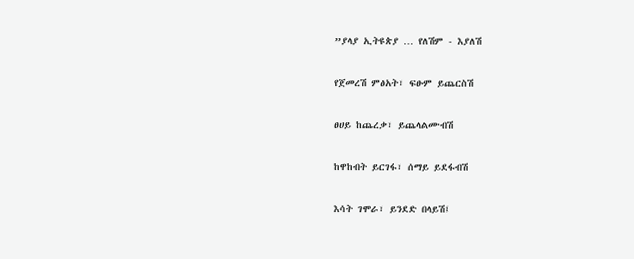”ያላያ ኢትዩጵያ … የለሽም - እያለሽ

የጀመረሽ ምፅአት፣ ፍፁም ይጨርስሽ

ፀሀይ ከጨረቃ፣ ይጨላልሙብሽ

ከዋከብት ይርገፋ፣ ሰማይ ይደፋብሽ

እሳት ገሞራ፣ ይንደድ በላይሽ፤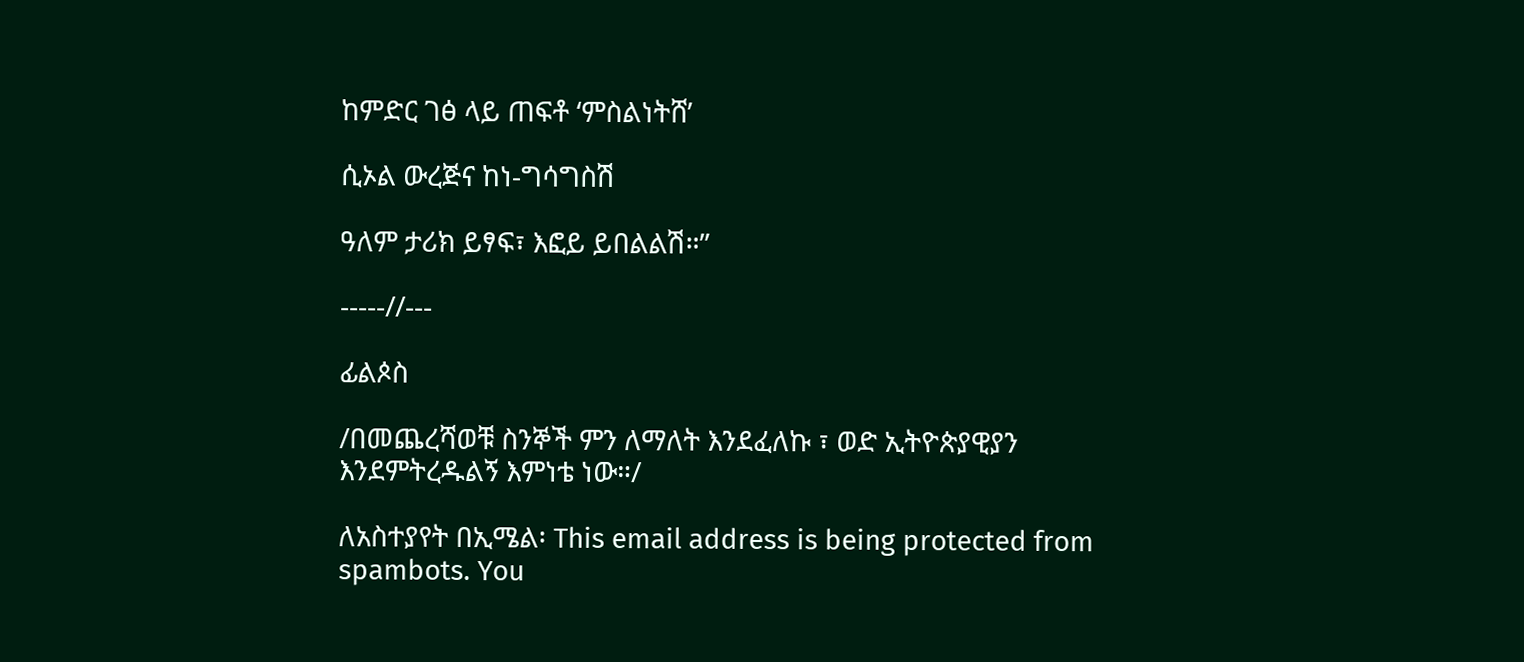ከምድር ገፅ ላይ ጠፍቶ ‘ምስልነትሸ’

ሲኦል ውረጅና ከነ-ግሳግስሽ

ዓለም ታሪክ ይፃፍ፣ እፎይ ይበልልሽ።”

-----//---

ፊልጶስ

/በመጨረሻወቹ ስንኞች ምን ለማለት እንደፈለኩ ፣ ወድ ኢትዮጵያዊያን እንደምትረዱልኝ እምነቴ ነው።/

ለአስተያየት በኢሜል፡ This email address is being protected from spambots. You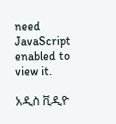need JavaScript enabled to view it.

አዲስ ቪዲዮ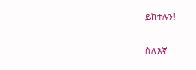ይከተሉን!

ስለእኛ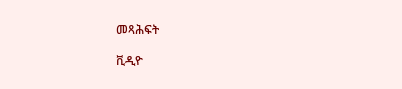መጻሕፍት

ቪዲዮ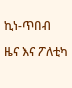ኪነ-ጥበብ

ዜና እና ፖለቲካ